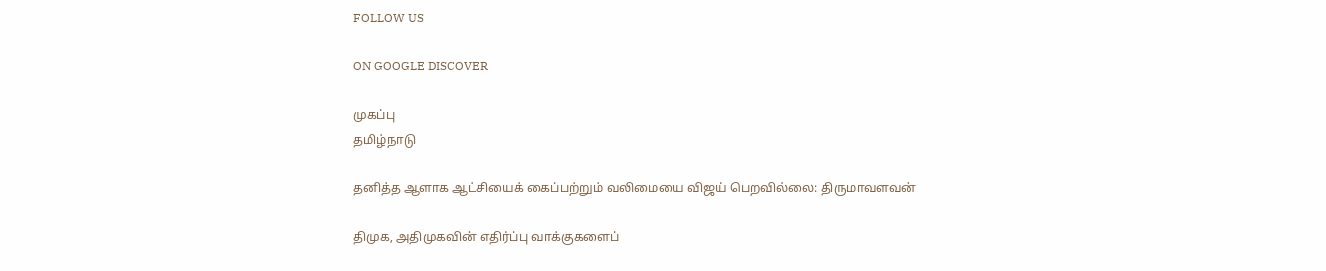FOLLOW US

ON GOOGLE DISCOVER

முகப்பு
தமிழ்நாடு

தனித்த ஆளாக ஆட்சியைக் கைப்பற்றும் வலிமையை விஜய் பெறவில்லை: திருமாவளவன்

திமுக, அதிமுகவின் எதிர்ப்பு வாக்குகளைப்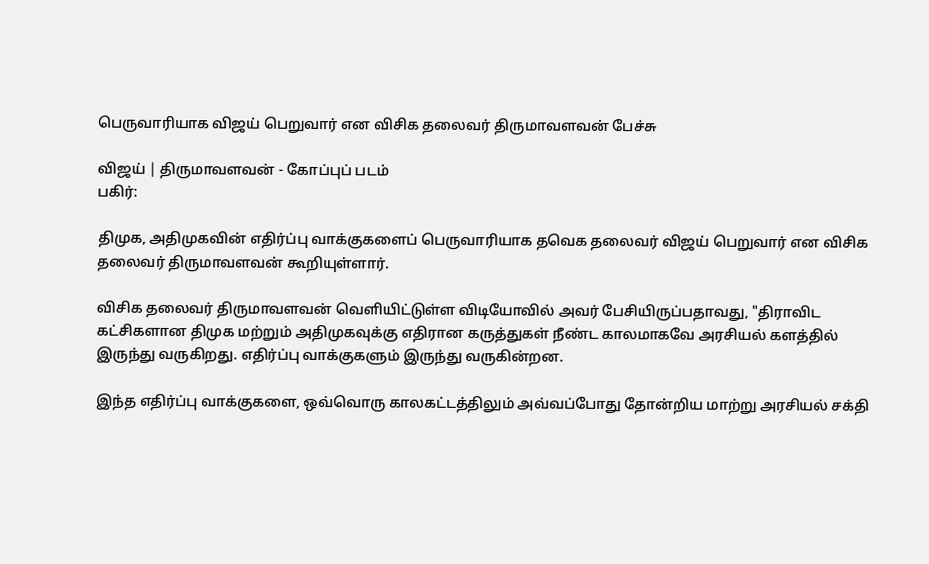பெருவாரியாக விஜய் பெறுவார் என விசிக தலைவர் திருமாவளவன் பேச்சு

விஜய் | திருமாவளவன் - கோப்புப் படம்
பகிர்:

திமுக, அதிமுகவின் எதிர்ப்பு வாக்குகளைப் பெருவாரியாக தவெக தலைவர் விஜய் பெறுவார் என விசிக தலைவர் திருமாவளவன் கூறியுள்ளார்.

விசிக தலைவர் திருமாவளவன் வெளியிட்டுள்ள விடியோவில் அவர் பேசியிருப்பதாவது, "திராவிட கட்சிகளான திமுக மற்றும் அதிமுகவுக்கு எதிரான கருத்துகள் நீண்ட காலமாகவே அரசியல் களத்தில் இருந்து வருகிறது. எதிர்ப்பு வாக்குகளும் இருந்து வருகின்றன.

இந்த எதிர்ப்பு வாக்குகளை, ஒவ்வொரு காலகட்டத்திலும் அவ்வப்போது தோன்றிய மாற்று அரசியல் சக்தி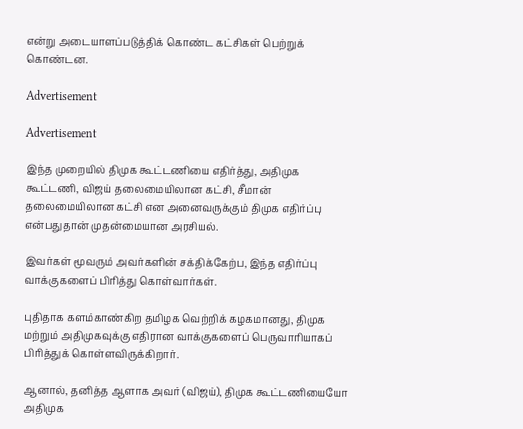என்று அடையாளப்படுத்திக் கொண்ட கட்சிகள் பெற்றுக் கொண்டன.

Advertisement

Advertisement

இந்த முறையில் திமுக கூட்டணியை எதிர்த்து, அதிமுக கூட்டணி, விஜய் தலைமையிலான கட்சி, சீமான் தலைமையிலான கட்சி என அனைவருக்கும் திமுக எதிர்ப்பு என்பதுதான் முதன்மையான அரசியல்.

இவர்கள் மூவரும் அவர்களின் சக்திக்கேற்ப, இந்த எதிர்ப்பு வாக்குகளைப் பிரித்து கொள்வார்கள்.

புதிதாக களம்காண்கிற தமிழக வெற்றிக் கழகமானது, திமுக மற்றும் அதிமுகவுக்கு எதிரான வாக்குகளைப் பெருவாரியாகப் பிரித்துக் கொள்ளவிருக்கிறார்.

ஆனால், தனித்த ஆளாக அவர் (விஜய்), திமுக கூட்டணியையோ அதிமுக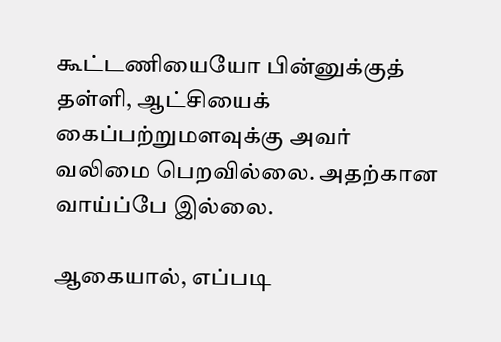கூட்டணியையோ பின்னுக்குத் தள்ளி, ஆட்சியைக் கைப்பற்றுமளவுக்கு அவர் வலிமை பெறவில்லை. அதற்கான வாய்ப்பே இல்லை.

ஆகையால், எப்படி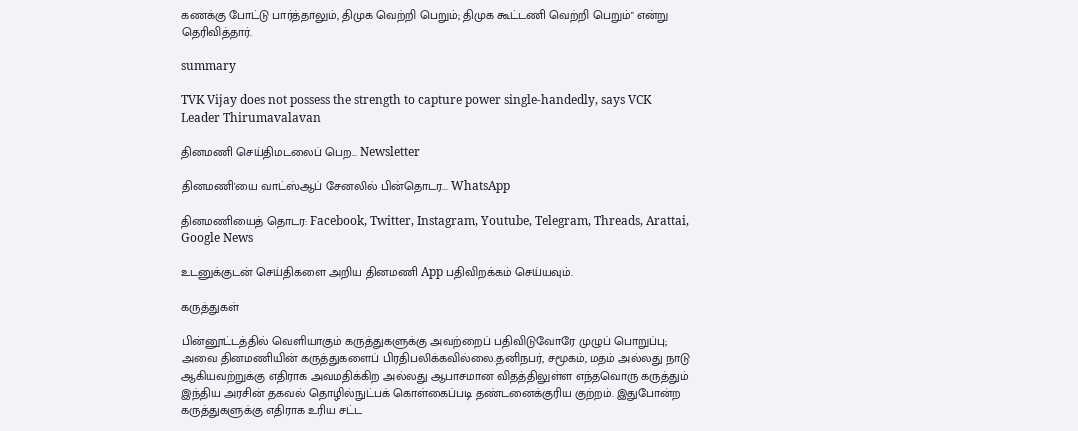கணக்கு போட்டு பார்த்தாலும், திமுக வெற்றி பெறும்; திமுக கூட்டணி வெற்றி பெறும்" என்று தெரிவித்தார்.

summary

TVK Vijay does not possess the strength to capture power single-handedly, says VCK Leader Thirumavalavan

தினமணி செய்திமடலைப் பெற... Newsletter

தினமணி'யை வாட்ஸ்ஆப் சேனலில் பின்தொடர... WhatsApp

தினமணியைத் தொடர: Facebook, Twitter, Instagram, Youtube, Telegram, Threads, Arattai, Google News

உடனுக்குடன் செய்திகளை அறிய தினமணி App பதிவிறக்கம் செய்யவும்.

கருத்துகள்

பின்னூட்டத்தில் வெளியாகும் கருத்துகளுக்கு அவற்றைப் பதிவிடுவோரே முழுப் பொறுப்பு; அவை தினமணியின் கருத்துகளைப் பிரதிபலிக்கவில்லை.தனிநபர், சமூகம், மதம் அல்லது நாடு ஆகியவற்றுக்கு எதிராக அவமதிக்கிற அல்லது ஆபாசமான விதத்திலுள்ள எந்தவொரு கருத்தும் இந்திய அரசின் தகவல் தொழில்நுட்பக் கொள்கைப்படி தண்டனைக்குரிய குற்றம். இதுபோன்ற கருத்துகளுக்கு எதிராக உரிய சட்ட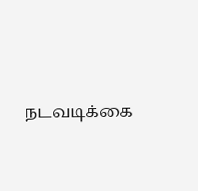நடவடிக்கை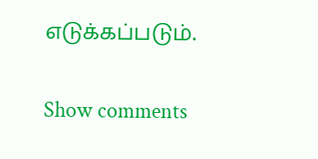எடுக்கப்படும்.

Show comments